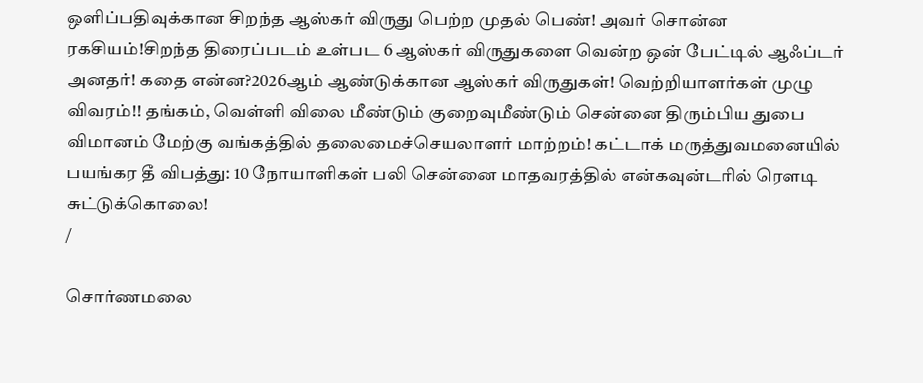ஒளிப்பதிவுக்கான சிறந்த ஆஸ்கர் விருது பெற்ற முதல் பெண்! அவர் சொன்ன ரகசியம்!சிறந்த திரைப்படம் உள்பட 6 ஆஸ்கர் விருதுகளை வென்ற ஒன் பேட்டில் ஆஃப்டர் அனதர்! கதை என்ன?2026ஆம் ஆண்டுக்கான ஆஸ்கர் விருதுகள்! வெற்றியாளர்கள் முழு விவரம்!! தங்கம், வெள்ளி விலை மீண்டும் குறைவுமீண்டும் சென்னை திரும்பிய துபை விமானம் மேற்கு வங்கத்தில் தலைமைச்செயலாளர் மாற்றம்! கட்டாக் மருத்துவமனையில் பயங்கர தீ விபத்து: 10 நோயாளிகள் பலி சென்னை மாதவரத்தில் என்கவுன்டரில் ரௌடி சுட்டுக்கொலை!
/

சொர்ணமலை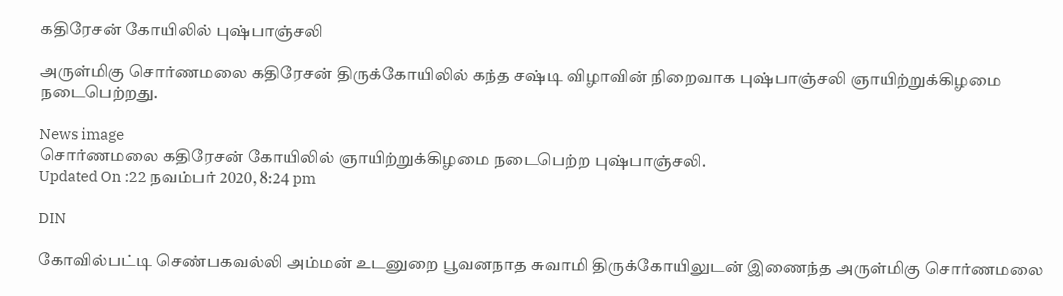கதிரேசன் கோயிலில் புஷ்பாஞ்சலி

அருள்மிகு சொர்ணமலை கதிரேசன் திருக்கோயிலில் கந்த சஷ்டி விழாவின் நிறைவாக புஷ்பாஞ்சலி ஞாயிற்றுக்கிழமை நடைபெற்றது.

News image
சொர்ணமலை கதிரேசன் கோயிலில் ஞாயிற்றுக்கிழமை நடைபெற்ற புஷ்பாஞ்சலி.
Updated On :22 நவம்பர் 2020, 8:24 pm

DIN

கோவில்பட்டி செண்பகவல்லி அம்மன் உடனுறை பூவனநாத சுவாமி திருக்கோயிலுடன் இணைந்த அருள்மிகு சொர்ணமலை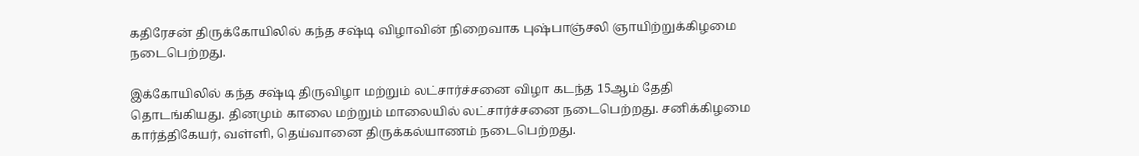கதிரேசன் திருக்கோயிலில் கந்த சஷ்டி விழாவின் நிறைவாக புஷ்பாஞ்சலி ஞாயிற்றுக்கிழமை நடைபெற்றது.

இக்கோயிலில் கந்த சஷ்டி திருவிழா மற்றும் லட்சார்ச்சனை விழா கடந்த 15ஆம் தேதி தொடங்கியது. தினமும் காலை மற்றும் மாலையில் லட்சார்ச்சனை நடைபெற்றது. சனிக்கிழமை கார்த்திகேயர், வள்ளி, தெய்வானை திருக்கல்யாணம் நடைபெற்றது.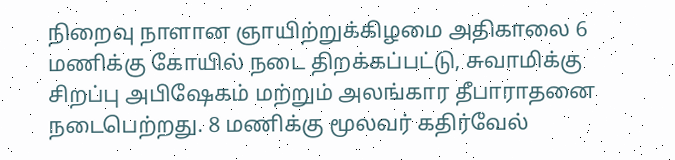நிறைவு நாளான ஞாயிற்றுக்கிழமை அதிகாலை 6 மணிக்கு கோயில் நடை திறக்கப்பட்டு, சுவாமிக்கு சிறப்பு அபிஷேகம் மற்றும் அலங்கார தீபாராதனை நடைபெற்றது. 8 மணிக்கு மூலவர் கதிர்வேல்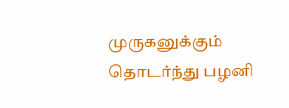முருகனுக்கும் தொடர்ந்து பழனி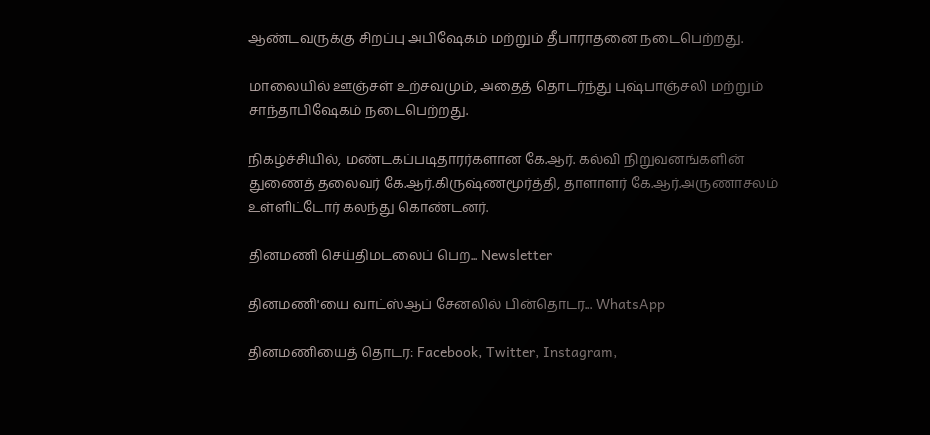ஆண்டவருக்கு சிறப்பு அபிஷேகம் மற்றும் தீபாராதனை நடைபெற்றது.

மாலையில் ஊஞ்சள் உற்சவமும், அதைத் தொடர்ந்து புஷ்பாஞ்சலி மற்றும் சாந்தாபிஷேகம் நடைபெற்றது.

நிகழ்ச்சியில், மண்டகப்படிதாரர்களான கே.ஆர். கல்வி நிறுவனங்களின் துணைத் தலைவர் கே.ஆர்.கிருஷ்ணமூர்த்தி, தாளாளர் கே.ஆர்.அருணாசலம் உள்ளிட்டோர் கலந்து கொண்டனர்.

தினமணி செய்திமடலைப் பெற... Newsletter

தினமணி'யை வாட்ஸ்ஆப் சேனலில் பின்தொடர... WhatsApp

தினமணியைத் தொடர: Facebook, Twitter, Instagram,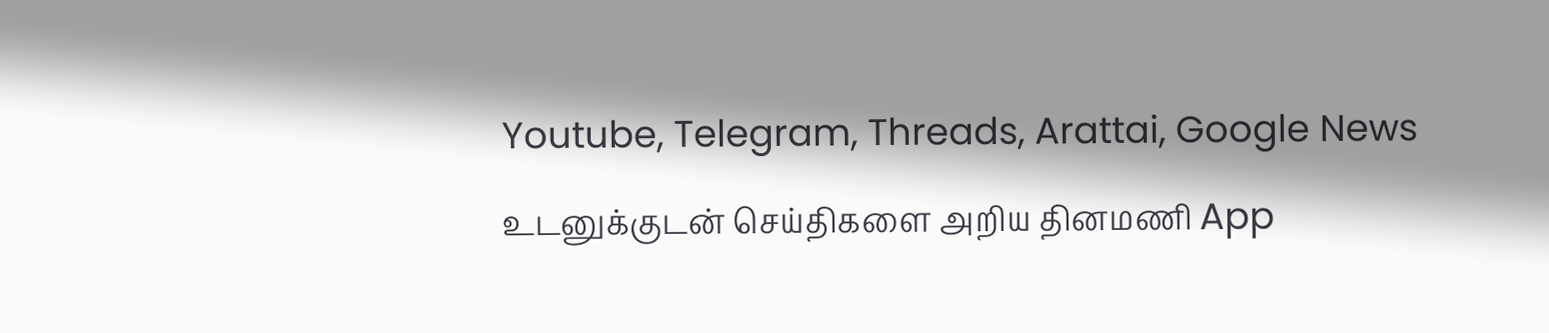Youtube, Telegram, Threads, Arattai, Google News

உடனுக்குடன் செய்திகளை அறிய தினமணி App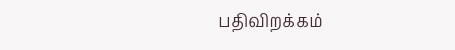பதிவிறக்கம்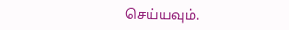செய்யவும்.